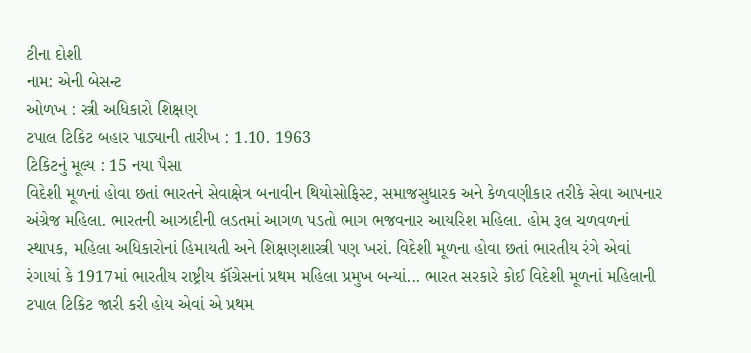ટીના દોશી
નામ: એની બેસન્ટ
ઓળખ : સ્ત્રી અધિકારો શિક્ષણ
ટપાલ ટિકિટ બહાર પાડ્યાની તારીખ : 1.10. 1963
ટિકિટનું મૂલ્ય : 15 નયા પૈસા
વિદેશી મૂળનાં હોવા છતાં ભારતને સેવાક્ષેત્ર બનાવીન થિયોસોફિસ્ટ, સમાજસુધારક અને કેળવણીકાર તરીકે સેવા આપનાર અંગ્રેજ મહિલા. ભારતની આઝાદીની લડતમાં આગળ પડતો ભાગ ભજવનાર આયરિશ મહિલા. હોમ રૂલ ચળવળનાં સ્થાપક, મહિલા અધિકારોનાં હિમાયતી અને શિક્ષણશાસ્ત્રી પણ ખરાં. વિદેશી મૂળના હોવા છતાં ભારતીય રંગે એવાં રંગાયાં કે 1917માં ભારતીય રાષ્ટ્રીય કૉંગ્રેસનાં પ્રથમ મહિલા પ્રમુખ બન્યાં... ભારત સરકારે કોઈ વિદેશી મૂળનાં મહિલાની ટપાલ ટિકિટ જારી કરી હોય એવાં એ પ્રથમ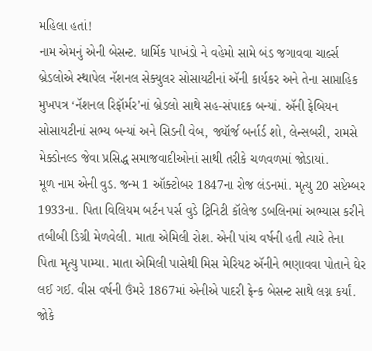મહિલા હતાં!
નામ એમનું એની બેસન્ટ. ધાર્મિક પાખંડો ને વહેમો સામે બંડ જગાવવા ચાર્લ્સ બ્રેડલોએ સ્થાપેલ નૅશનલ સેક્યુલર સોસાયટીનાં ઍની કાર્યકર અને તેના સાપ્તાહિક મુખપત્ર ‘નૅશનલ રિફૉર્મર’નાં બ્રેડલો સાથે સહ-સંપાદક બન્યાં. ઍની ફેબિયન સોસાયટીનાં સભ્ય બન્યાં અને સિડની વેબ, જ્યૉર્જ બર્નાર્ડ શો, લેન્સબરી, રામસે મેક્ડોનલ્ડ જેવા પ્રસિદ્ધ સમાજવાદીઓનાં સાથી તરીકે ચળવળમાં જોડાયાં.
મૂળ નામ એની વુડ. જન્મ 1 ઑક્ટોબર 1847ના રોજ લંડનમાં. મૃત્યુ 20 સપ્ટેમ્બર 1933ના. પિતા વિલિયમ બર્ટન પર્સ વુડે ટ્રિનિટી કૉલેજ ડબલિનમાં અભ્યાસ કરીને તબીબી ડિગ્રી મેળવેલી. માતા એમિલી રોશ. એની પાંચ વર્ષની હતી ત્યારે તેના પિતા મૃત્યુ પામ્યા. માતા એમિલી પાસેથી મિસ મેરિયટ ઍનીને ભણાવવા પોતાને ઘેર લઈ ગઈ. વીસ વર્ષની ઉંમરે 1867માં એનીએ પાદરી ફ્રેન્ક બેસન્ટ સાથે લગ્ન કર્યાં. જોકે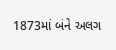1873માં બંને અલગ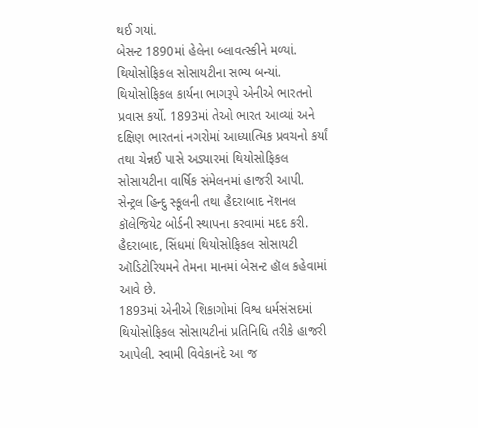થઈ ગયાં.
બેસન્ટ 1890માં હેલેના બ્લાવત્સ્કીને મળ્યાં. થિયોસોફિકલ સોસાયટીના સભ્ય બન્યાં. થિયોસોફિકલ કાર્યના ભાગરૂપે એનીએ ભારતનો પ્રવાસ કર્યો. 1893માં તેઓ ભારત આવ્યાં અને દક્ષિણ ભારતનાં નગરોમાં આધ્યાત્મિક પ્રવચનો કર્યાં તથા ચેન્નઈ પાસે અડ્યારમાં થિયોસોફિકલ સોસાયટીના વાર્ષિક સંમેલનમાં હાજરી આપી. સેન્ટ્રલ હિન્દુ સ્કૂલની તથા હૈદરાબાદ નૅશનલ કૉલેજિયેટ બોર્ડની સ્થાપના કરવામાં મદદ કરી. હૈદરાબાદ, સિંધમાં થિયોસોફિકલ સોસાયટી ઑડિટોરિયમને તેમના માનમાં બેસન્ટ હૉલ કહેવામાં આવે છે.
1893માં એનીએ શિકાગોમાં વિશ્વ ધર્મસંસદમાં થિયોસોફિકલ સોસાયટીનાં પ્રતિનિધિ તરીકે હાજરી આપેલી. સ્વામી વિવેકાનંદે આ જ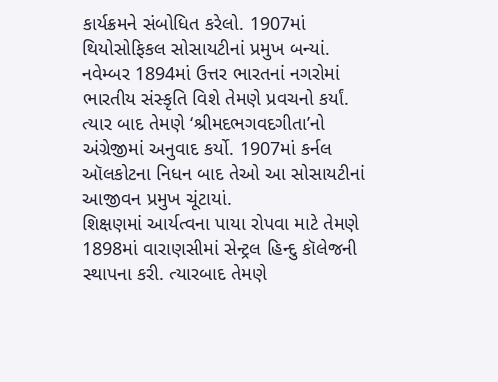કાર્યક્રમને સંબોધિત કરેલો. 1907માં થિયોસોફિકલ સોસાયટીનાં પ્રમુખ બન્યાં. નવેમ્બર 1894માં ઉત્તર ભારતનાં નગરોમાં ભારતીય સંસ્કૃતિ વિશે તેમણે પ્રવચનો કર્યાં. ત્યાર બાદ તેમણે ‘શ્રીમદભગવદગીતા’નો અંગ્રેજીમાં અનુવાદ કર્યો. 1907માં કર્નલ ઑલકોટના નિધન બાદ તેઓ આ સોસાયટીનાં આજીવન પ્રમુખ ચૂંટાયાં.
શિક્ષણમાં આર્યત્વના પાયા રોપવા માટે તેમણે 1898માં વારાણસીમાં સેન્ટ્રલ હિન્દુ કૉલેજની સ્થાપના કરી. ત્યારબાદ તેમણે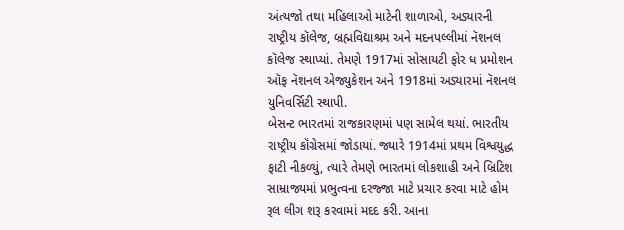અંત્યજો તથા મહિલાઓ માટેની શાળાઓ, અડ્યારની રાષ્ટ્રીય કૉલેજ, બ્રહ્મવિદ્યાશ્રમ અને મદનપલ્લીમાં નૅશનલ કૉલેજ સ્થાપ્યાં. તેમણે 1917માં સોસાયટી ફોર ધ પ્રમોશન ઑફ નૅશનલ એજ્યુકેશન અને 1918માં અડ્યારમાં નૅશનલ યુનિવર્સિટી સ્થાપી.
બેસન્ટ ભારતમાં રાજકારણમાં પણ સામેલ થયાં. ભારતીય રાષ્ટ્રીય કૉંગ્રેસમાં જોડાયાં. જ્યારે 1914માં પ્રથમ વિશ્વયુદ્ધ ફાટી નીકળ્યું, ત્યારે તેમણે ભારતમાં લોકશાહી અને બ્રિટિશ સામ્રાજ્યમાં પ્રભુત્વના દરજ્જા માટે પ્રચાર કરવા માટે હોમ રૂલ લીગ શરૂ કરવામાં મદદ કરી. આના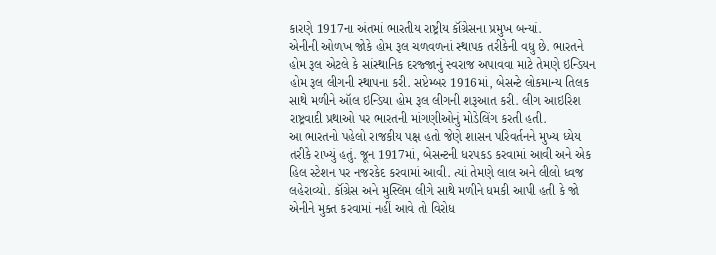કારણે 1917ના અંતમાં ભારતીય રાષ્ટ્રીય કૉંગ્રેસના પ્રમુખ બન્યાં.
એનીની ઓળખ જોકે હોમ રૂલ ચળવળનાં સ્થાપક તરીકેની વધુ છે. ભારતને હોમ રૂલ એટલે કે સાંસ્થાનિક દરજ્જાનું સ્વરાજ અપાવવા માટે તેમણે ઇન્ડિયન હોમ રૂલ લીગની સ્થાપના કરી. સપ્ટેમ્બર 1916માં, બેસન્ટે લોકમાન્ય તિલક સાથે મળીને ઑલ ઇન્ડિયા હોમ રૂલ લીગની શરૂઆત કરી. લીગ આઇરિશ રાષ્ટ્રવાદી પ્રથાઓ પર ભારતની માંગણીઓનું મોડેલિંગ કરતી હતી.
આ ભારતનો પહેલો રાજકીય પક્ષ હતો જેણે શાસન પરિવર્તનને મુખ્ય ધ્યેય તરીકે રાખ્યું હતું. જૂન 1917માં, બેસન્ટની ધરપકડ કરવામાં આવી અને એક હિલ સ્ટેશન પર નજરકેદ કરવામાં આવી. ત્યાં તેમણે લાલ અને લીલો ધ્વજ લહેરાવ્યો. કૉંગ્રેસ અને મુસ્લિમ લીગે સાથે મળીને ધમકી આપી હતી કે જો એનીને મુક્ત કરવામાં નહીં આવે તો વિરોધ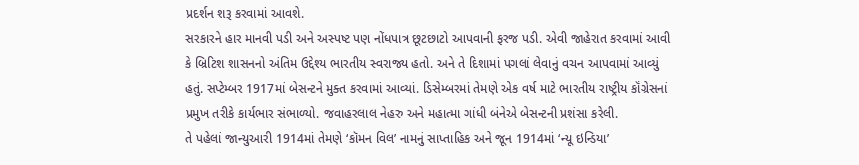પ્રદર્શન શરૂ કરવામાં આવશે.
સરકારને હાર માનવી પડી અને અસ્પષ્ટ પણ નોંધપાત્ર છૂટછાટો આપવાની ફરજ પડી. એવી જાહેરાત કરવામાં આવી કે બ્રિટિશ શાસનનો અંતિમ ઉદ્દેશ્ય ભારતીય સ્વરાજ્ય હતો. અને તે દિશામાં પગલાં લેવાનું વચન આપવામાં આવ્યું હતું. સપ્ટેમ્બર 1917માં બેસન્ટને મુક્ત કરવામાં આવ્યાં. ડિસેમ્બરમાં તેમણે એક વર્ષ માટે ભારતીય રાષ્ટ્રીય કૉંગ્રેસનાં પ્રમુખ તરીકે કાર્યભાર સંભાળ્યો. જવાહરલાલ નેહરુ અને મહાત્મા ગાંધી બંનેએ બેસન્ટની પ્રશંસા કરેલી.
તે પહેલાં જાન્યુઆરી 1914માં તેમણે ‘કૉમન વિલ’ નામનું સાપ્તાહિક અને જૂન 1914માં ‘ન્યૂ ઇન્ડિયા’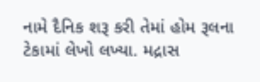નામે દૈનિક શરૂ કરી તેમાં હોમ રૂલના ટેકામાં લેખો લખ્યા. મદ્રાસ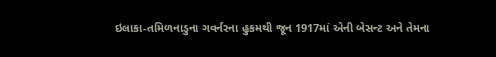ઇલાકા-તમિળનાડુના ગવર્નરના હુકમથી જૂન 1917માં એની બેસન્ટ અને તેમના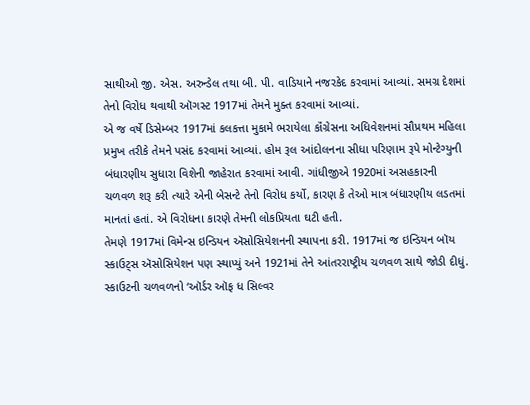સાથીઓ જી. એસ. અરુન્ડેલ તથા બી. પી. વાડિયાને નજરકેદ કરવામાં આવ્યાં. સમગ્ર દેશમાં તેનો વિરોધ થવાથી ઑગસ્ટ 1917માં તેમને મુક્ત કરવામાં આવ્યાં.
એ જ વર્ષે ડિસેમ્બર 1917માં કલકત્તા મુકામે ભરાયેલા કૉંગ્રેસના અધિવેશનમાં સૌપ્રથમ મહિલા પ્રમુખ તરીકે તેમને પસંદ કરવામાં આવ્યાં. હોમ રૂલ આંદોલનના સીધા પરિણામ રૂપે મોન્ટેગ્યુની બંધારણીય સુધારા વિશેની જાહેરાત કરવામાં આવી. ગાંધીજીએ 1920માં અસહકારની ચળવળ શરૂ કરી ત્યારે એની બેસન્ટે તેનો વિરોધ કર્યો, કારણ કે તેઓ માત્ર બંધારણીય લડતમાં માનતાં હતાં. એ વિરોધના કારણે તેમની લોકપ્રિયતા ઘટી હતી.
તેમણે 1917માં વિમેન્સ ઇન્ડિયન ઍસોસિયેશનની સ્થાપના કરી. 1917માં જ ઇન્ડિયન બૉય સ્કાઉટ્સ ઍસોસિયેશન પણ સ્થાપ્યું અને 1921માં તેને આંતરરાષ્ટ્રીય ચળવળ સાથે જોડી દીધું. સ્કાઉટની ચળવળનો ‘ઑર્ડર ઑફ ધ સિલ્વર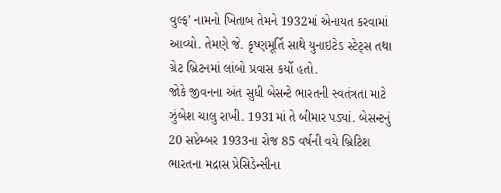વુલ્ફ’ નામનો ખિતાબ તેમને 1932માં એનાયત કરવામાં આવ્યો. તેમણે જે. કૃષ્ણમૂર્તિ સાથે યુનાઇટેડ સ્ટેટ્સ તથા ગ્રેટ બ્રિટનમાં લાંબો પ્રવાસ કર્યો હતો.
જોકે જીવનના અંત સુધી બેસન્ટે ભારતની સ્વતંત્રતા માટે ઝુંબેશ ચાલુ રાખી. 1931માં તે બીમાર પડ્યાં. બેસન્ટનું 20 સપ્ટેમ્બર 1933ના રોજ 85 વર્ષની વયે બ્રિટિશ ભારતના મદ્રાસ પ્રેસિડેન્સીના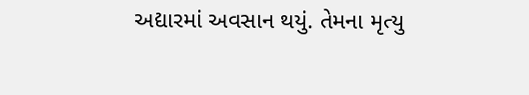અદ્યારમાં અવસાન થયું. તેમના મૃત્યુ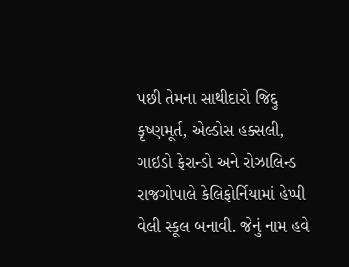પછી તેમના સાથીદારો જિદ્દુ કૃષ્ણમૂર્ત, એલ્ડોસ હક્સલી, ગાઇડો ફેરાન્ડો અને રોઝાલિન્ડ રાજગોપાલે કેલિફોર્નિયામાં હેપ્પી વેલી સ્કૂલ બનાવી. જેનું નામ હવે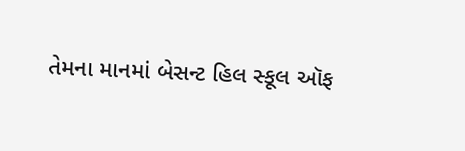તેમના માનમાં બેસન્ટ હિલ સ્કૂલ ઑફ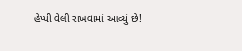હેપ્પી વેલી રાખવામાં આવ્યું છે!